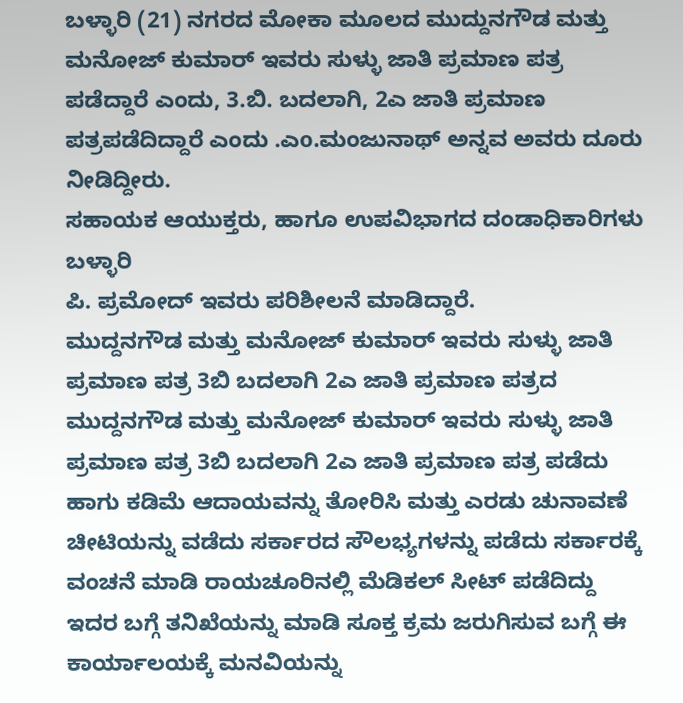ಬಳ್ಳಾರಿ (21) ನಗರದ ಮೋಕಾ ಮೂಲದ ಮುದ್ದುನಗೌಡ ಮತ್ತು ಮನೋಜ್ ಕುಮಾರ್ ಇವರು ಸುಳ್ಳು ಜಾತಿ ಪ್ರಮಾಣ ಪತ್ರ ಪಡೆದ್ದಾರೆ ಎಂದು, 3.ಬಿ. ಬದಲಾಗಿ, 2ಎ ಜಾತಿ ಪ್ರಮಾಣ ಪತ್ರಪಡೆದಿದ್ದಾರೆ ಎಂದು .ಎo.ಮಂಜುನಾಥ್ ಅನ್ನವ ಅವರು ದೂರು ನೀಡಿದ್ದೀರು.
ಸಹಾಯಕ ಆಯುಕ್ತರು, ಹಾಗೂ ಉಪವಿಭಾಗದ ದಂಡಾಧಿಕಾರಿಗಳು ಬಳ್ಳಾರಿ
ಪಿ. ಪ್ರಮೋದ್ ಇವರು ಪರಿಶೀಲನೆ ಮಾಡಿದ್ದಾರೆ.
ಮುದ್ದನಗೌಡ ಮತ್ತು ಮನೋಜ್ ಕುಮಾರ್ ಇವರು ಸುಳ್ಳು ಜಾತಿ ಪ್ರಮಾಣ ಪತ್ರ 3ಬಿ ಬದಲಾಗಿ 2ಎ ಜಾತಿ ಪ್ರಮಾಣ ಪತ್ರದ
ಮುದ್ದನಗೌಡ ಮತ್ತು ಮನೋಜ್ ಕುಮಾರ್ ಇವರು ಸುಳ್ಳು ಜಾತಿ ಪ್ರಮಾಣ ಪತ್ರ 3ಬಿ ಬದಲಾಗಿ 2ಎ ಜಾತಿ ಪ್ರಮಾಣ ಪತ್ರ ಪಡೆದು ಹಾಗು ಕಡಿಮೆ ಆದಾಯವನ್ನು ತೋರಿಸಿ ಮತ್ತು ಎರಡು ಚುನಾವಣೆ ಚೀಟಿಯನ್ನು ವಡೆದು ಸರ್ಕಾರದ ಸೌಲಭ್ಯಗಳನ್ನು ಪಡೆದು ಸರ್ಕಾರಕ್ಕೆ ವಂಚನೆ ಮಾಡಿ ರಾಯಚೂರಿನಲ್ಲಿ ಮೆಡಿಕಲ್ ಸೀಟ್ ಪಡೆದಿದ್ದು ಇದರ ಬಗ್ಗೆ ತನಿಖೆಯನ್ನು ಮಾಡಿ ಸೂಕ್ತ ಕ್ರಮ ಜರುಗಿಸುವ ಬಗ್ಗೆ ಈ ಕಾರ್ಯಾಲಯಕ್ಕೆ ಮನವಿಯನ್ನು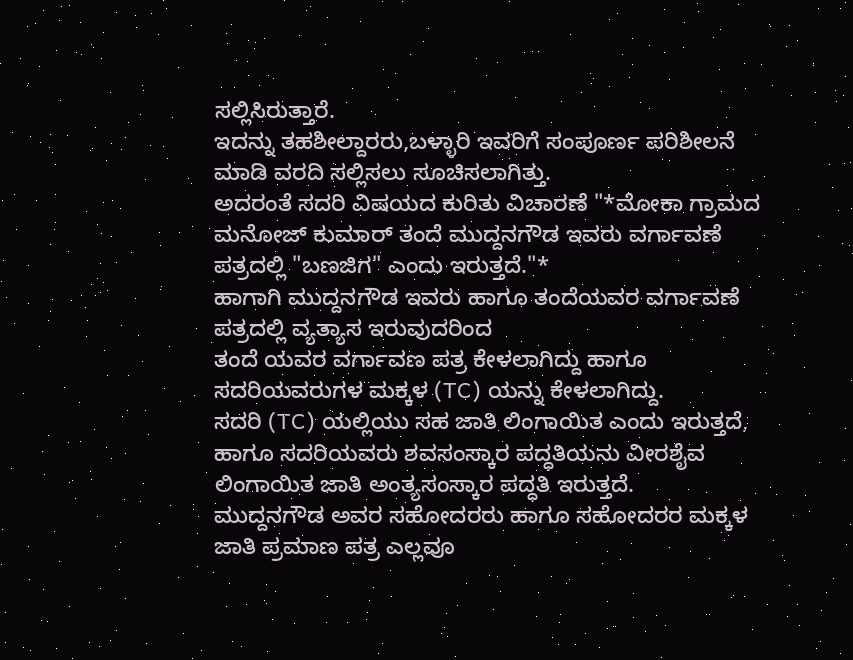ಸಲ್ಲಿಸಿರುತ್ತಾರೆ.
ಇದನ್ನು ತಹಶೀಲ್ದಾರರು,ಬಳ್ಳಾರಿ ಇವರಿಗೆ ಸಂಪೂರ್ಣ ಪರಿಶೀಲನೆ ಮಾಡಿ ವರದಿ ಸಲ್ಲಿಸಲು ಸೂಚಿಸಲಾಗಿತ್ತು.
ಅದರಂತೆ ಸದರಿ ವಿಷಯದ ಕುರಿತು ವಿಚಾರಣೆ "*ಮೋಕಾ ಗ್ರಾಮದ ಮನೋಜ್ ಕುಮಾರ್ ತಂದೆ ಮುದ್ದನಗೌಡ ಇವರು ವರ್ಗಾವಣೆ ಪತ್ರದಲ್ಲಿ "ಬಣಜಿಗ" ಎಂದು ಇರುತ್ತದೆ."*
ಹಾಗಾಗಿ ಮುದ್ದನಗೌಡ ಇವರು ಹಾಗೂ ತಂದೆಯವರ ವರ್ಗಾವಣೆ ಪತ್ರದಲ್ಲಿ ವ್ಯತ್ಯಾಸ ಇರುವುದರಿಂದ
ತಂದೆ ಯವರ ವರ್ಗಾವಣ ಪತ್ರ ಕೇಳಲಾಗಿದ್ದು ಹಾಗೂ ಸದರಿಯವರುಗಳ ಮಕ್ಕಳ (TC) ಯನ್ನು ಕೇಳಲಾಗಿದ್ದು.
ಸದರಿ (TC) ಯಲ್ಲಿಯು ಸಹ ಜಾತಿ ಲಿಂಗಾಯಿತ ಎಂದು ಇರುತ್ತದೆ, ಹಾಗೂ ಸದರಿಯವರು ಶವಸಂಸ್ಕಾರ ಪದ್ಧತಿಯನು ವೀರಶೈವ ಲಿಂಗಾಯಿತ ಜಾತಿ ಅಂತ್ಯಸಂಸ್ಕಾರ ಪದ್ಧತಿ ಇರುತ್ತದೆ.
ಮುದ್ದನಗೌಡ ಅವರ ಸಹೋದರರು ಹಾಗೂ ಸಹೋದರರ ಮಕ್ಕಳ ಜಾತಿ ಪ್ರಮಾಣ ಪತ್ರ ಎಲ್ಲವೂ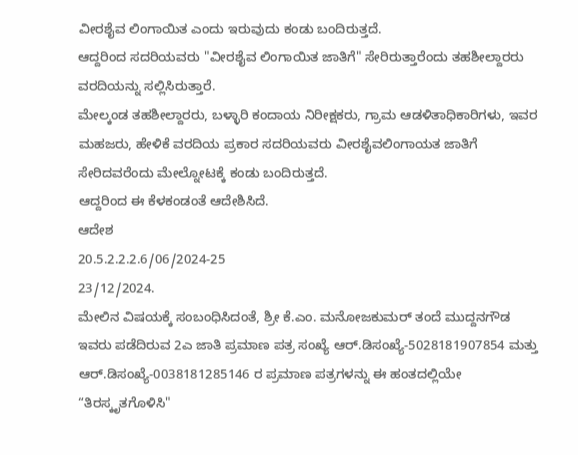ವೀರಶೈವ ಲಿಂಗಾಯಿತ ಎಂದು ಇರುವುದು ಕಂಡು ಬಂದಿರುತ್ತದೆ.
ಆದ್ದರಿಂದ ಸದರಿಯವರು "ವೀರಶೈವ ಲಿಂಗಾಯಿತ ಜಾತಿಗೆ" ಸೇರಿರುತ್ತಾರೆಂದು ತಹಶೀಲ್ದಾರರು ವರದಿಯನ್ನು ಸಲ್ಲಿಸಿರುತ್ತಾರೆ.
ಮೇಲ್ಕಂಡ ತಹಶೀಲ್ದಾರರು, ಬಳ್ಳಾರಿ ಕಂದಾಯ ನಿರೀಕ್ಷಕರು, ಗ್ರಾಮ ಆಡಳಿತಾಧಿಕಾರಿಗಳು, ಇವರ ಮಹಜರು, ಹೇಳಿಕೆ ವರದಿಯ ಪ್ರಕಾರ ಸದರಿಯವರು ವೀರಶೈವಲಿಂಗಾಯತ ಜಾತಿಗೆ ಸೇರಿದವರೆಂದು ಮೇಲ್ನೋಟಕ್ಕೆ ಕಂಡು ಬಂದಿರುತ್ತದೆ.
ಆದ್ದರಿಂದ ಈ ಕೆಳಕಂಡಂತೆ ಆದೇಶಿಸಿದೆ.
ಆದೇಶ
20.5.2.2.2.6/06/2024-25
23/12/2024.
ಮೇಲಿನ ವಿಷಯಕ್ಕೆ ಸಂಬಂಧಿಸಿದಂತೆ, ಶ್ರೀ ಕೆ.ಎಂ. ಮನೋಜಕುಮರ್ ತಂದೆ ಮುದ್ದನಗೌಡ ಇವರು ಪಡೆದಿರುವ 2ಎ ಜಾತಿ ಪ್ರಮಾಣ ಪತ್ರ ಸಂಖ್ಯೆ ಆರ್.ಡಿಸಂಖ್ಯೆ-5028181907854 ಮತ್ತು ಆರ್.ಡಿಸಂಖ್ಯೆ-0038181285146 ರ ಪ್ರಮಾಣ ಪತ್ರಗಳನ್ನು ಈ ಹಂತದಲ್ಲಿಯೇ “ತಿರಸ್ಕೃತಗೊಳಿಸಿ"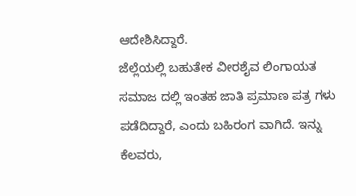ಆದೇಶಿಸಿದ್ದಾರೆ.
ಜೆಲ್ಲೆಯಲ್ಲಿ ಬಹುತೇಕ ವೀರಶೈವ ಲಿಂಗಾಯತ ಸಮಾಜ ದಲ್ಲಿ ಇಂತಹ ಜಾತಿ ಪ್ರಮಾಣ ಪತ್ರ ಗಳು ಪಡೆದಿದ್ದಾರೆ, ಎಂದು ಬಹಿರಂಗ ವಾಗಿದೆ. ಇನ್ನು ಕೆಲವರು,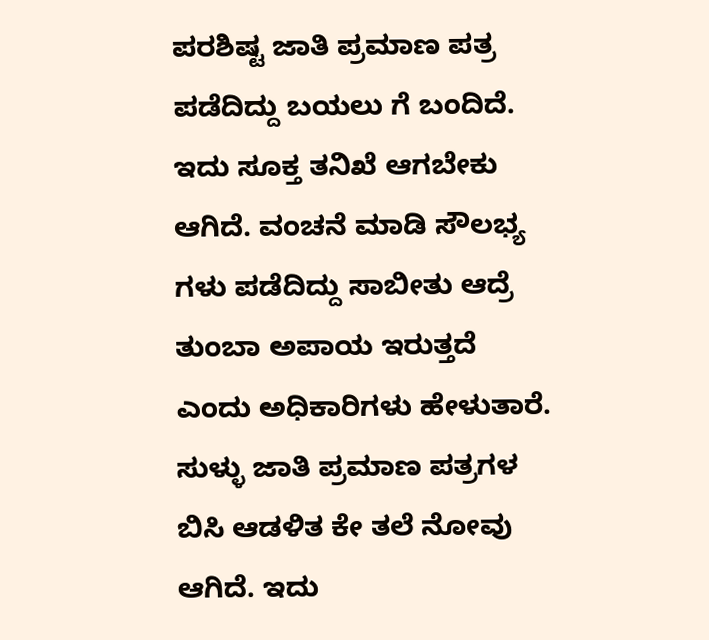ಪರಶಿಷ್ಟ ಜಾತಿ ಪ್ರಮಾಣ ಪತ್ರ ಪಡೆದಿದ್ದು ಬಯಲು ಗೆ ಬಂದಿದೆ. ಇದು ಸೂಕ್ತ ತನಿಖೆ ಆಗಬೇಕು ಆಗಿದೆ. ವಂಚನೆ ಮಾಡಿ ಸೌಲಭ್ಯ ಗಳು ಪಡೆದಿದ್ದು ಸಾಬೀತು ಆದ್ರೆ ತುಂಬಾ ಅಪಾಯ ಇರುತ್ತದೆ ಎಂದು ಅಧಿಕಾರಿಗಳು ಹೇಳುತಾರೆ. ಸುಳ್ಳು ಜಾತಿ ಪ್ರಮಾಣ ಪತ್ರಗಳ ಬಿಸಿ ಆಡಳಿತ ಕೇ ತಲೆ ನೋವು ಆಗಿದೆ. ಇದು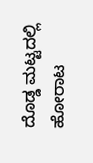ದೊಡ್ಡ ಮಟ್ಟದಲ್ಲಿ ಹೋರಾಟ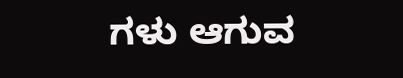ಗಳು ಆಗುವ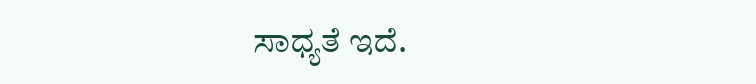ಸಾಧ್ಯತೆ ಇದೆ.